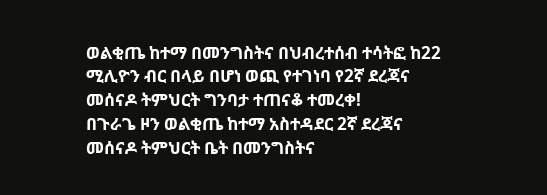ወልቂጤ ከተማ በመንግስትና በህብረተሰብ ተሳትፎ ከ22 ሚሊዮን ብር በላይ በሆነ ወጪ የተገነባ የ2ኛ ደረጃና መሰናዶ ትምህርት ግንባታ ተጠናቆ ተመረቀ!
በጉራጌ ዞን ወልቂጤ ከተማ አስተዳደር 2ኛ ደረጃና መሰናዶ ትምህርት ቤት በመንግስትና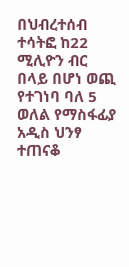በህብረተሰብ ተሳትፎ ከ22 ሚሊዮን ብር በላይ በሆነ ወጪ የተገነባ ባለ 5 ወለል የማስፋፊያ አዲስ ህንፃ ተጠናቆ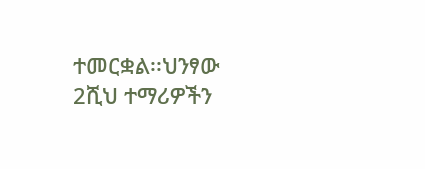ተመርቋል፡፡ህንፃው 2ሺህ ተማሪዎችን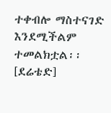ተቀብሎ ማስተናገድ እንደሚችልም ተመልክቷል፡፡
[ደሬቴድ]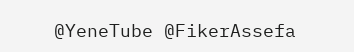@YeneTube @FikerAssefa